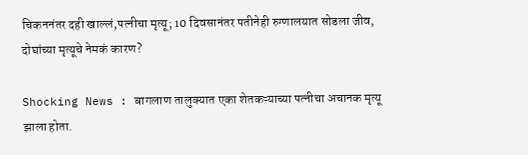चिकननंतर दही खाल्लं,पत्नीचा मृत्यू; 10 दिवसानंतर पतीनेही रुग्णालयात सोडला जीव, दोघांच्या मृत्यूचे नेमकं कारण?

Shocking News : बागलाण तालुक्यात एका शेतकऱ्याच्या पत्नीचा अचानक मृत्यू झाला होता.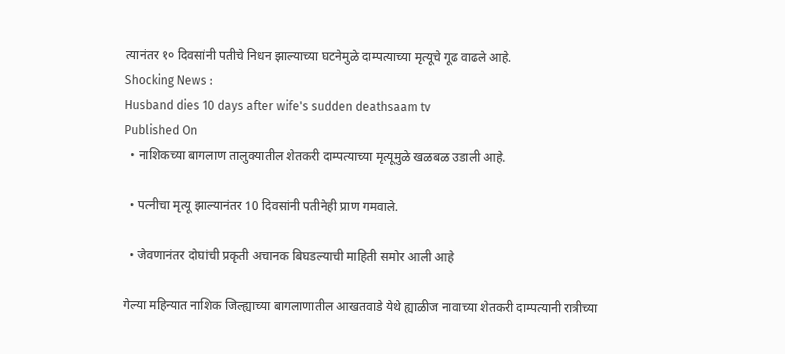त्यानंतर १० दिवसांनी पतीचे निधन झाल्याच्या घटनेमुळे दाम्पत्याच्या मृत्यूचे गूढ वाढले आहे.
Shocking News :
Husband dies 10 days after wife's sudden deathsaam tv
Published On
  • नाशिकच्या बागलाण तालुक्यातील शेतकरी दाम्पत्याच्या मृत्यूमुळे खळबळ उडाली आहे.

  • पत्नीचा मृत्यू झाल्यानंतर 10 दिवसांनी पतीनेही प्राण गमवाले.

  • जेवणानंतर दोघांची प्रकृती अचानक बिघडल्याची माहिती समोर आली आहे

गेल्या महिन्यात नाशिक जिल्ह्याच्या बागलाणातील आखतवाडे येथे ह्याळीज नावाच्या शेतकरी दाम्पत्यानी रात्रीच्या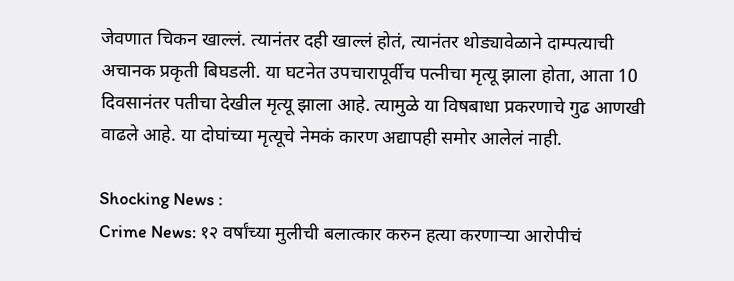जेवणात चिकन खाल्लं. त्यानंतर दही खाल्लं होतं, त्यानंतर थोड्यावेळाने दाम्पत्याची अचानक प्रकृती बिघडली. या घटनेत उपचारापूर्वीच पत्नीचा मृत्यू झाला होता, आता 10 दिवसानंतर पतीचा देखील मृत्यू झाला आहे. त्यामुळे या विषबाधा प्रकरणाचे गुढ आणखी वाढले आहे. या दोघांच्या मृत्यूचे नेमकं कारण अद्यापही समोर आलेलं नाही.

Shocking News :
Crime News: १२ वर्षांच्या मुलीची बलात्कार करुन हत्या करणाऱ्या आरोपीचं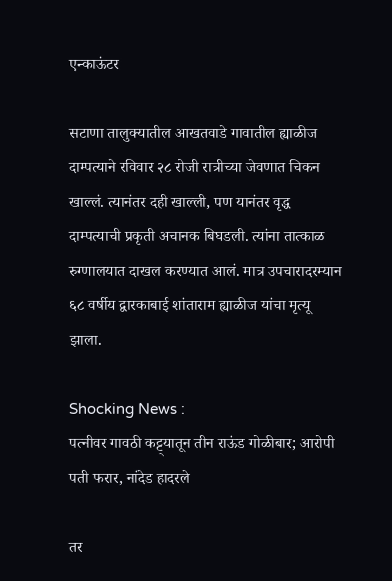एन्काऊंटर

सटाणा तालुक्यातील आखतवाडे गावातील ह्याळीज दाम्पत्याने रविवार २८ रोजी रात्रीच्या जेवणात चिकन खाल्लं. त्यानंतर दही खाल्ली, पण यानंतर वृद्ध दाम्पत्याची प्रकृती अचानक बिघडली. त्यांना तात्काळ रुग्णालयात दाखल करण्यात आलं. मात्र उपचारादरम्यान ६८ वर्षीय द्वारकाबाई शांताराम ह्याळीज यांचा मृत्यू झाला.

Shocking News :
पत्नीवर गावठी कट्ट्यातून तीन राऊंड गोळीबार; आरोपी पती फरार, नांदेड हादरले

तर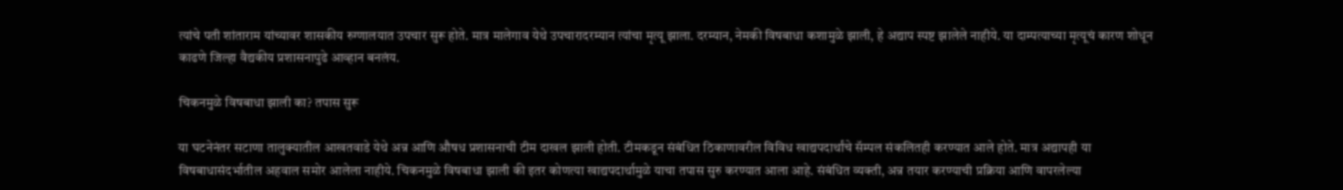त्यांचे पती शांताराम यांच्यावर शासकीय रुग्णालयात उपचार सुरू होते. मात्र मालेगाव येथे उपचारादरम्यान त्यांचा मृत्यू झाला. दरम्यान, नेमकी विषबाधा कशामुळे झाली, हे अद्याप स्पष्ट झालेले नाहीये. या दाम्पत्याच्या मृत्यूचं कारण शोधून काढणे जिल्हा वैद्यकीय प्रशासनापुढे आव्हान बनलंय.

चिकनमुळे विषबाधा झाली का? तपास सुरू

या घटनेनंतर सटाणा तालुक्यातील आखतवाडे येथे अन्न आणि औषध प्रशासनाची टीम दाखल झाली होती. टीमकडून संबंधित ठिकाणावरील विविध खाद्यपदार्थांचे सॅम्पल संकलितही करण्यात आले होते. मात्र अद्यापही या विषबाधासंदर्भातील अहवाल समोर आलेला नाहीये. चिकनमुळे विषबाधा झाली की इतर कोणत्या खाद्यपदार्थामुळे याचा तपास सुरु करण्यात आला आहे. संबंधित व्यक्ती, अन्न तयार करण्याची प्रक्रिया आणि वापरलेल्या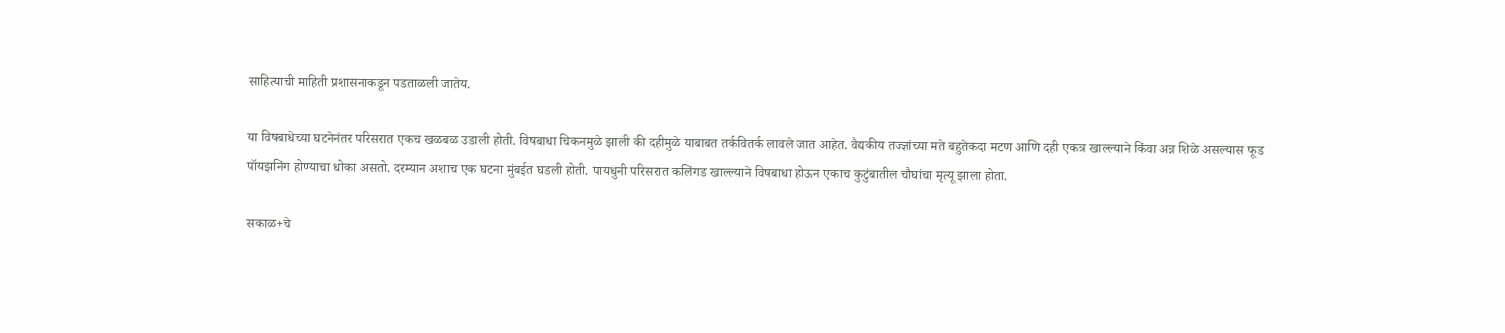साहित्याची माहिती प्रशासनाकडून पडताळली जातेय.

या विषबाधेच्या घटनेनंतर परिसरात एकच खळबळ उडाली होती. विषबाधा चिकनमुळे झाली की दहीमुळे याबाबत तर्कवितर्क लावले जात आहेत. वैद्यकीय तज्ज्ञांच्या मते बहुतेकदा मटण आणि दही एकत्र खाल्ल्याने किंवा अन्न शिळे असल्यास फूड पॉयझनिंग होण्याचा धोका असतो. दरम्यान अशाच एक घटना मुंबईत घडली होती. पायधुनी परिसरात कलिंगड खाल्ल्याने विषबाधा होऊन एकाच कुटुंबातील चौघांचा मृत्यू झाला होता.

सकाळ+चे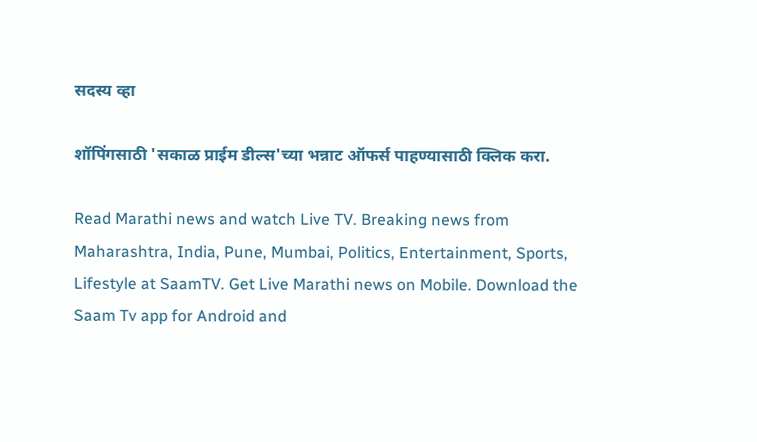सदस्य व्हा

शॉपिंगसाठी 'सकाळ प्राईम डील्स'च्या भन्नाट ऑफर्स पाहण्यासाठी क्लिक करा.

Read Marathi news and watch Live TV. Breaking news from Maharashtra, India, Pune, Mumbai, Politics, Entertainment, Sports, Lifestyle at SaamTV. Get Live Marathi news on Mobile. Download the Saam Tv app for Android and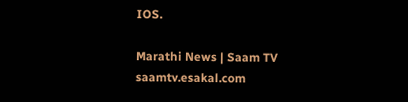IOS.

Marathi News | Saam TV
saamtv.esakal.com